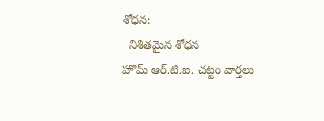శోధన:
  నిశితమైన శోధన
హొమ్ ఆర్.టి.ఐ. చట్టం వార్తలు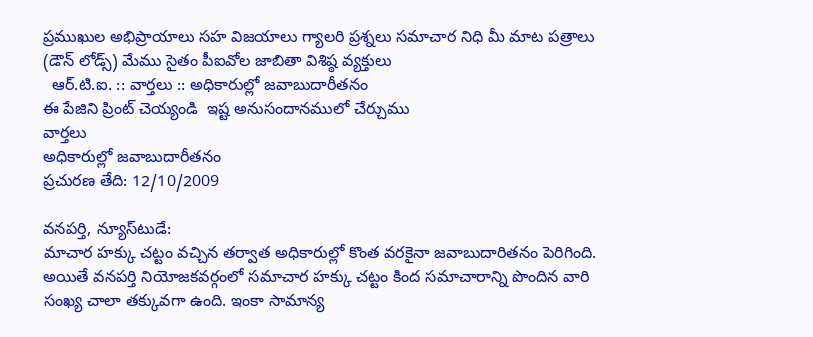ప్రముఖుల అభిప్రాయాలు సహ విజయాలు గ్యాలరి ప్రశ్నలు సమాచార నిధి మీ మాట పత్రాలు (డౌన్ లోడ్స్) మేము సైతం పీఐవోల జాబితా విశిష్ఠ వ్యక్తులు
  ఆర్.టి.ఐ. :: వార్తలు :: అధికారుల్లో జవాబుదారీతనం
ఈ పేజిని ప్రింట్ చెయ్యండి  ఇష్ట అనుసందానములో చేర్చుము
వార్తలు
అధికారుల్లో జవాబుదారీతనం
ప్రచురణ తేది: 12/10/2009

వనపర్తి, న్యూస్‌టుడే:
మాచార హక్కు చట్టం వచ్చిన తర్వాత అధికారుల్లో కొంత వరకైనా జవాబుదారితనం పెరిగింది. అయితే వనపర్తి నియోజకవర్గంలో సమాచార హక్కు చట్టం కింద సమాచారాన్ని పొందిన వారి సంఖ్య చాలా తక్కువగా ఉంది. ఇంకా సామాన్య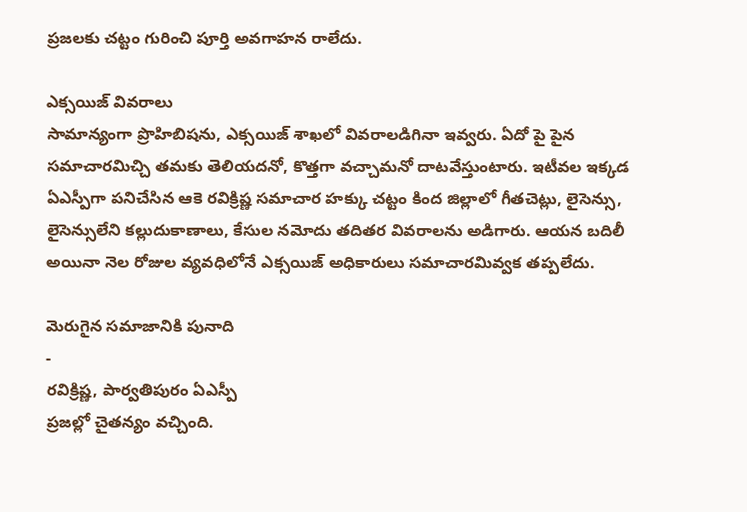ప్రజలకు చట్టం గురించి పూర్తి అవగాహన రాలేదు.

ఎక్సయిజ్ వివరాలు
సామాన్యంగా ప్రొహిబిషను, ఎక్సయిజ్ శాఖలో వివరాలడిగినా ఇవ్వరు. ఏదో పై పైన సమాచారమిచ్చి తమకు తెలియదనో, కొత్తగా వచ్చామనో దాటవేస్తుంటారు. ఇటీవల ఇక్కడ ఏఎస్పీగా పనిచేసిన ఆకె రవిక్రిష్ణ సమాచార హక్కు చట్టం కింద జిల్లాలో గీతచెట్లు, లైసెన్సు, లైసెన్సులేని కల్లుదుకాణాలు, కేసుల నమోదు తదితర వివరాలను అడిగారు. ఆయన బదిలీ అయినా నెల రోజుల వ్యవధిలోనే ఎక్సయిజ్ అధికారులు సమాచారమివ్వక తప్పలేదు.

మెరుగైన సమాజానికి పునాది
-
రవిక్రిష్ణ, పార్వతిపురం ఏఎస్పీ
ప్రజల్లో చైతన్యం వచ్చింది.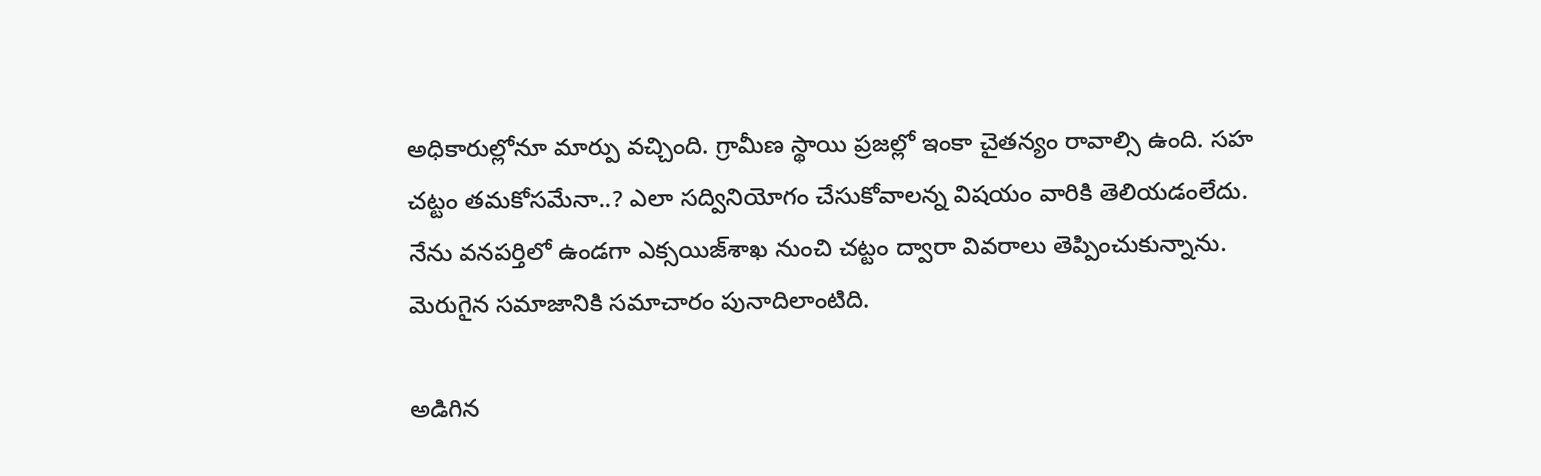అధికారుల్లోనూ మార్పు వచ్చింది. గ్రామీణ స్థాయి ప్రజల్లో ఇంకా చైతన్యం రావాల్సి ఉంది. సహ చట్టం తమకోసమేనా..? ఎలా సద్వినియోగం చేసుకోవాలన్న విషయం వారికి తెలియడంలేదు. నేను వనపర్తిలో ఉండగా ఎక్సయిజ్‌శాఖ నుంచి చట్టం ద్వారా వివరాలు తెప్పించుకున్నాను. మెరుగైన సమాజానికి సమాచారం పునాదిలాంటిది.

అడిగిన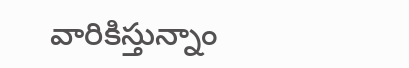వారికిస్తున్నాం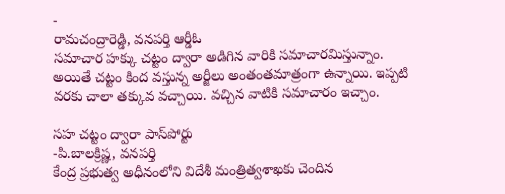-
రామచంద్రారెడ్డి, వనపర్తి ఆర్డీఓ
సమాచార హక్కు చట్టం ద్వారా అడిగిన వారికి సమాచారమిస్తున్నాం. అయితే చట్టం కింద వస్తున్న అర్జీలు అంతంతమాత్రంగా ఉన్నాయి. ఇప్పటి వరకు చాలా తక్కువ వచ్చాయి. వచ్చిన వాటికి సమాచారం ఇచ్చాం.

సహ చట్టం ద్వారా పాస్‌పోర్టు
-పి.బాలక్రిష్ణ, వనపర్తి
కేంద్ర ప్రభుత్వ అధీనంలోని విదేశీ మంత్రిత్వశాఖకు చెందిన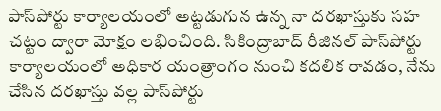పాస్‌పోర్టు కార్యాలయంలో అట్టడుగున ఉన్న నా దరఖాస్తుకు సహ చట్టం ద్వారా మోక్షం లభించింది. సికింద్రాబాద్ రీజినల్ పాస్‌పోర్టు కార్యాలయంలో అధికార యంత్రాంగం నుంచి కదలిక రావడం, నేను చేసిన దరఖాస్తు వల్ల పాస్‌పోర్టు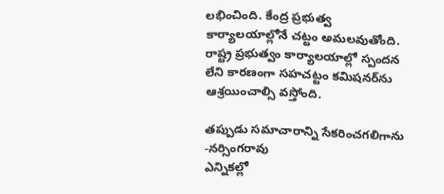లభించింది. కేంద్ర ప్రభుత్వ కార్యాలయాల్లోనే చట్టం అమలవుతోంది. రాష్ట్ర ప్రభుత్వం కార్యాలయాల్లో స్పందన లేని కారణంగా సహచట్టం కమిషనర్‌ను ఆశ్రయించాల్సి వస్తోంది.

తప్పుడు సమాచారాన్ని సేకరించగలిగాను
-నర్సింగరావు
ఎన్నికల్లో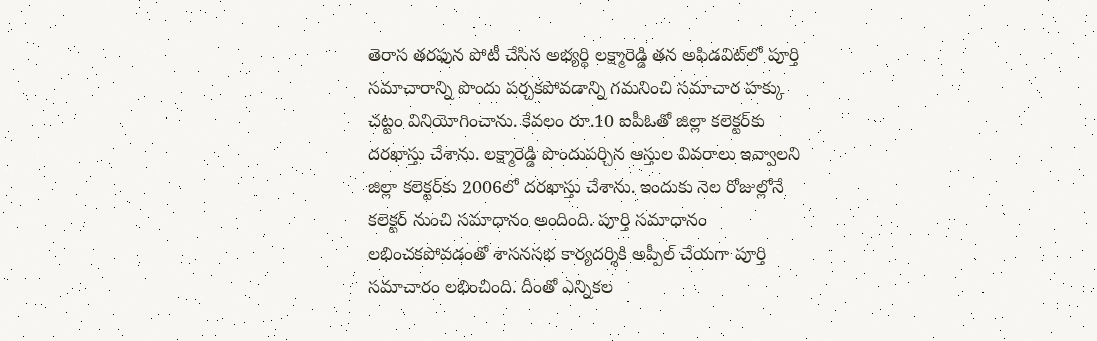తెరాస తరఫున పోటీ చేసిన అభ్యర్థి లక్ష్మారెడ్డి తన అఫిడవిట్‌లో పూర్తి సమాచారాన్ని పొందు పర్చకపోవడాన్ని గమనించి సమాచార హక్కు చట్టం వినియోగించాను. కేవలం రూ.10 ఐపీఓతో జిల్లా కలెక్టర్‌కు దరఖాస్తు చేశాను. లక్ష్మారెడ్డి పొందుపర్చిన ఆస్తుల వివరాలు ఇవ్వాలని జిల్లా కలెక్టర్‌కు 2006లో దరఖాస్తు చేశాను. ఇందుకు నెల రోజుల్లోనే కలెక్టర్ నుంచి సమాధానం అందింది. పూర్తి సమాధానం లభించకపోవడంతో శాసనసభ కార్యదర్శికి అప్పీల్ చేయగా పూర్తి సమాచారం లభించింది. దీంతో ఎన్నికల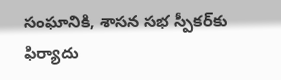సంఘానికి, శాసన సభ స్పీకర్‌కు ఫిర్యాదు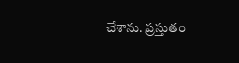చేశాను. ప్రస్తుతం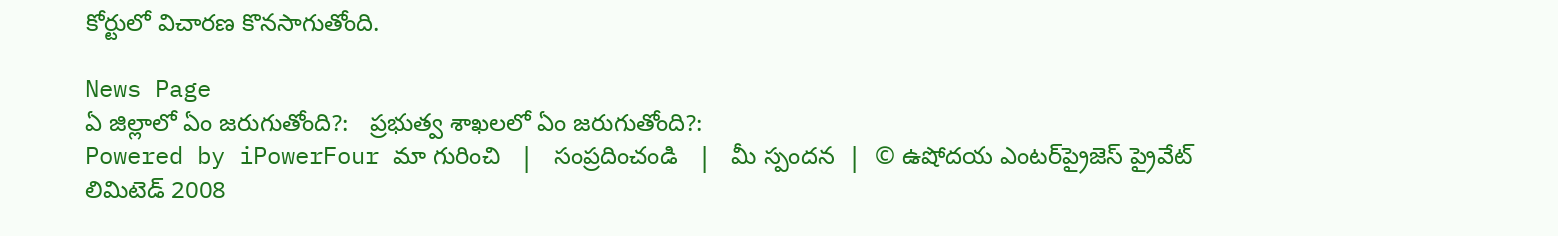కోర్టులో విచారణ కొనసాగుతోంది.

News Page
ఏ జిల్లాలో ఏం జరుగుతోంది?:   ప్రభుత్వ శాఖలలో ఏం జరుగుతోంది?:
Powered by iPowerFour మా గురించి   |   సంప్రదించండి   |   మీ స్పందన  |  © ఉషోదయ ఎంటర్‌ప్రైజెస్ ప్రైవేట్ లిమిటెడ్ 2008